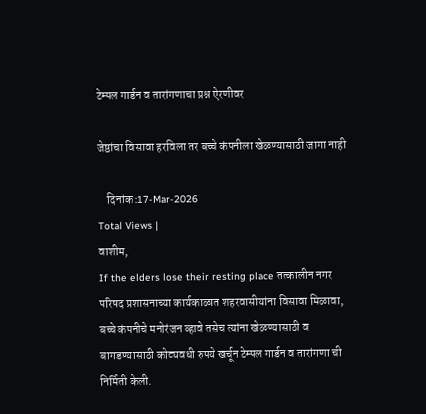टेम्पल गार्डन व तारांगणाचा प्रश्न ऐरणीवर

जेष्ठांचा विसावा हरविला तर बच्चे कंपनीला खेळण्यासाठी जागा नाही

    दिनांक :17-Mar-2026
Total Views |
वाशीम,
If the elders lose their resting place तत्कालीन नगर परिषद प्रशासनाच्या कार्यकाळात शहरवासीयांना विसावा मिळावा, बच्चे कंपनीचे मनोरंजन व्हावे तसेच त्यांना खेळण्यासाठी व बागडण्यासाठी कोट्यवधी रुपये खर्चून टेम्पल गार्डन व तारांगणा ची निर्मिती केली.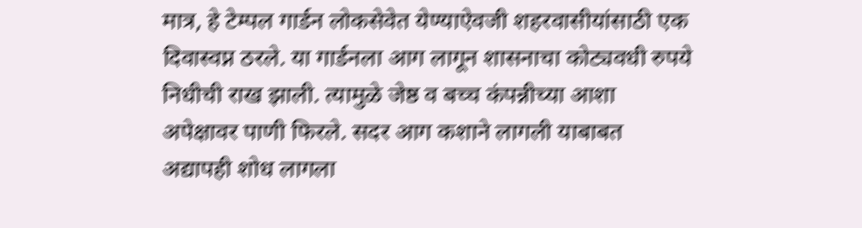मात्र, हे टेम्पल गार्डन लोकसेवेत येण्याऐवजी शहरवासीयांसाठी एक दिवास्वप्न ठरले. या गार्डनला आग लागून शासनाचा कोट्यवधी रुपये निधीची राख झाली. त्यामुळे जेष्ठ व बच्च कंपन्नीच्या आशा अपेक्षावर पाणी फिरले. सदर आग कशाने लागली याबाबत अद्यापही शोध लागला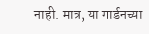नाही. मात्र, या गार्डनच्या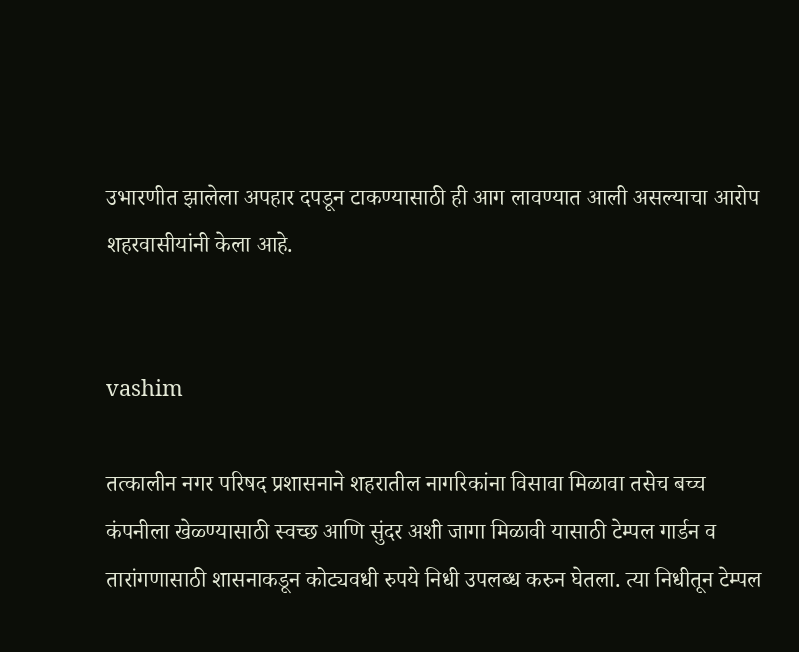उभारणीत झालेला अपहार दपडून टाकण्यासाठी ही आग लावण्यात आली असल्याचा आरोप शहरवासीयांनी केला आहे.


vashim

तत्कालीन नगर परिषद प्रशासनाने शहरातील नागरिकांना विसावा मिळावा तसेच बच्च कंपनीला खेळ्ण्यासाठी स्वच्छ आणि सुंदर अशी जागा मिळावी यासाठी टेम्पल गार्डन व तारांगणासाठी शासनाकडून कोट्यवधी रुपये निधी उपलब्ध करुन घेतला. त्या निधीतून टेम्पल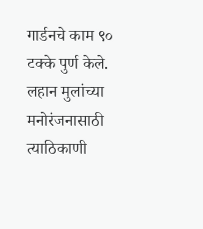गार्डनचे काम ९० टक्के पुर्ण केले. लहान मुलांच्या मनोरंजनासाठी त्याठिकाणी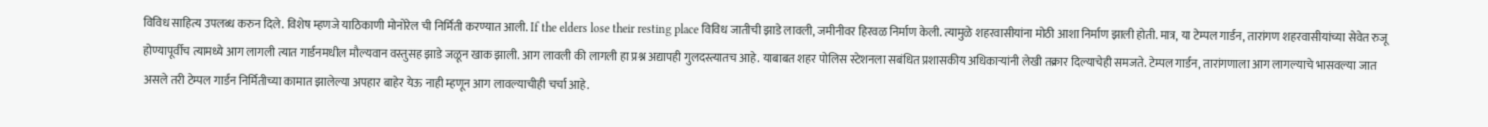विविध साहित्य उपलब्ध करुन दिले. विशेष म्हणजे याठिकाणी मोनोरेल ची निर्मिती करण्यात आली. If the elders lose their resting place विविध जातीची झाडे लावली, जमीनीवर हिरवळ निर्माण केली. त्यामुळे शहरवासीयांना मोठी आशा निर्माण झाली होती. मात्र, या टेम्पल गार्डन, तारांगण शहरवासीयांच्या सेवेत रुजू होण्यापूर्वीच त्यामध्ये आग लागली त्यात गार्डनमधील मौल्यवान वस्तुसह झाडे जळून खाक झाली. आग लावली की लागली हा प्रश्न अद्यापही गुलदस्त्यातच आहे. याबाबत शहर पोलिस स्टेशनला सबंधित प्रशासकीय अधिकार्‍यांनी लेखी तक्रार दिल्याचेही समजते. टेम्पल गार्डन, तारांगणाला आग लागल्याचे भासवल्या जात असले तरी टेम्पल गार्डन निर्मितीच्या कामात झालेल्या अपहार बाहेर येऊ नाही म्हणून आग लावल्याचीही चर्चा आहे.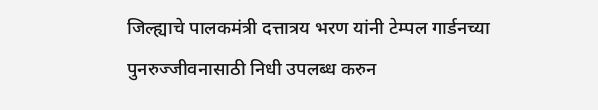जिल्ह्याचे पालकमंत्री दत्तात्रय भरण यांनी टेम्पल गार्डनच्या पुनरुज्जीवनासाठी निधी उपलब्ध करुन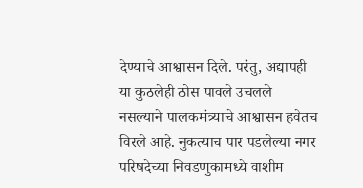देण्याचे आश्वासन दिले. परंतु, अद्यापही या कुठलेही ठोस पावले उचलले नसल्याने पालकमंत्र्याचे आश्वासन हवेतच विरले आहे. नुकत्याच पार पडलेल्या नगर परिषदेच्या निवडणुकामध्ये वाशीम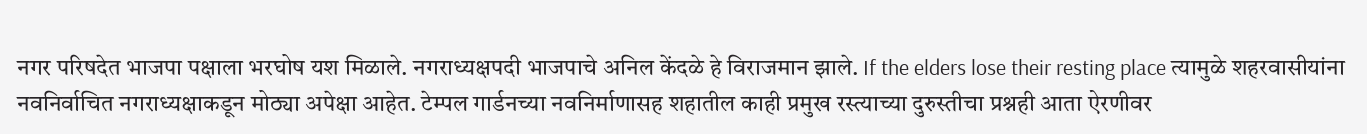नगर परिषदेत भाजपा पक्षाला भरघोष यश मिळाले. नगराध्यक्षपदी भाजपाचे अनिल केंदळे हे विराजमान झाले. If the elders lose their resting place त्यामुळे शहरवासीयांना नवनिर्वाचित नगराध्यक्षाकडून मोठ्या अपेक्षा आहेत. टेम्पल गार्डनच्या नवनिर्माणासह शहातील काही प्रमुख रस्त्याच्या दुरुस्तीचा प्रश्नही आता ऐरणीवर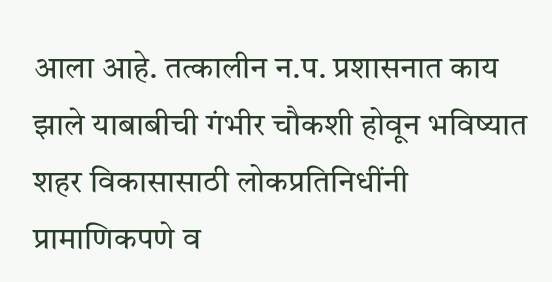आला आहे. तत्कालीन न.प. प्रशासनात काय झाले याबाबीची गंभीर चौकशी होवून भविष्यात शहर विकासासाठी लोकप्रतिनिधींनी प्रामाणिकपणे व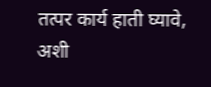तत्पर कार्य हाती घ्यावे, अशी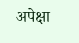अपेक्षा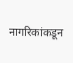नागरिकांकडून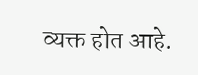व्यक्त होत आहे.